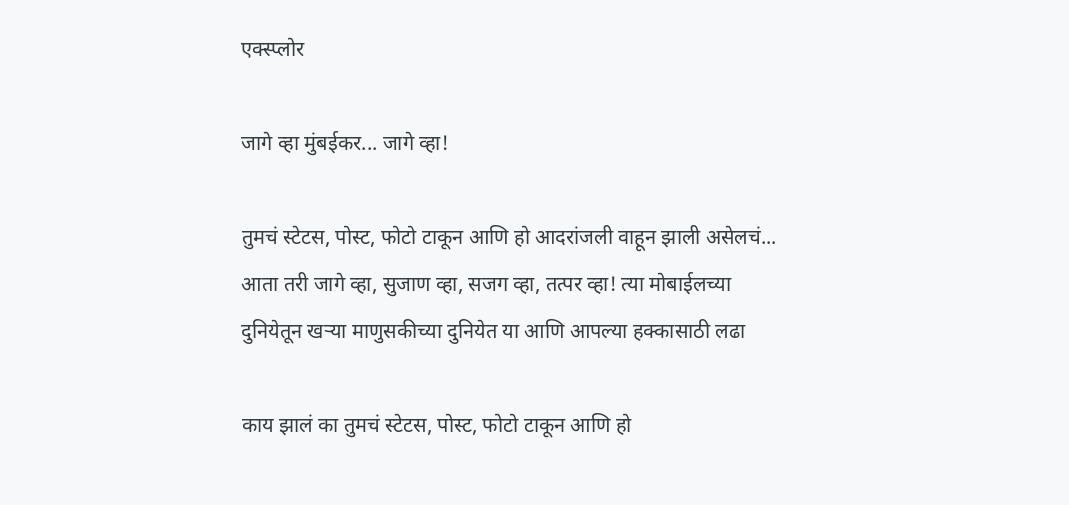एक्स्प्लोर

जागे व्हा मुंबईकर... जागे व्हा!

तुमचं स्टेटस, पोस्ट, फोटो टाकून आणि हो आदरांजली वाहून झाली असेलचं... आता तरी जागे व्हा, सुजाण व्हा, सजग व्हा, तत्पर व्हा! त्या मोबाईलच्या दुनियेतून खऱ्या माणुसकीच्या दुनियेत या आणि आपल्या हक्कासाठी लढा

काय झालं का तुमचं स्टेटस, पोस्ट, फोटो टाकून आणि हो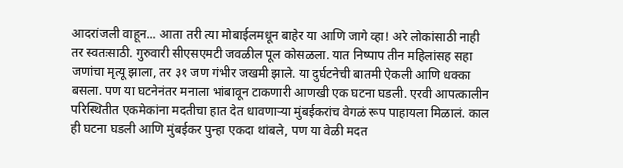आदरांजली वाहून... आता तरी त्या मोबाईलमधून बाहेर या आणि जागे व्हा! अरे लोकांसाठी नाही तर स्वतःसाठी. गुरुवारी सीएसएमटी जवळील पूल कोसळला. यात निष्पाप तीन महिलांसह सहा जणांचा मृत्यू झाला, तर ३१ जण गंभीर जखमी झाले. या दुर्घटनेची बातमी ऐकली आणि धक्का बसला. पण या घटनेनंतर मनाला भांबावून टाकणारी आणखी एक घटना घडली. एरवी आपत्कालीन परिस्थितीत एकमेकांना मदतीचा हात देत धावणाऱ्या मुंबईकरांच वेगळं रूप पाहायला मिळालं. काल ही घटना घडली आणि मुंबईकर पुन्हा एकदा थांबले, पण या वेळी मदत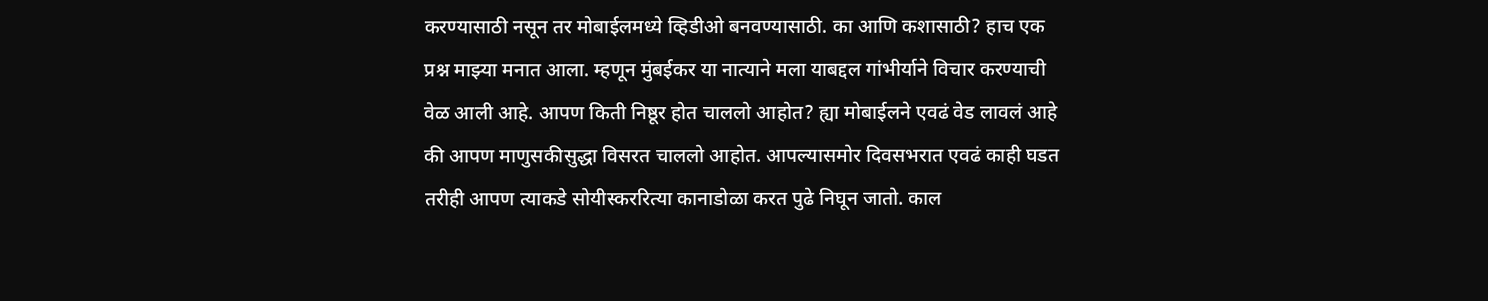करण्यासाठी नसून तर मोबाईलमध्ये व्हिडीओ बनवण्यासाठी. का आणि कशासाठी? हाच एक प्रश्न माझ्या मनात आला. म्हणून मुंबईकर या नात्याने मला याबद्दल गांभीर्याने विचार करण्याची वेळ आली आहे. आपण किती निष्ठूर होत चाललो आहोत? ह्या मोबाईलने एवढं वेड लावलं आहे की आपण माणुसकीसुद्धा विसरत चाललो आहोत. आपल्यासमोर दिवसभरात एवढं काही घडत तरीही आपण त्याकडे सोयीस्कररित्या कानाडोळा करत पुढे निघून जातो. काल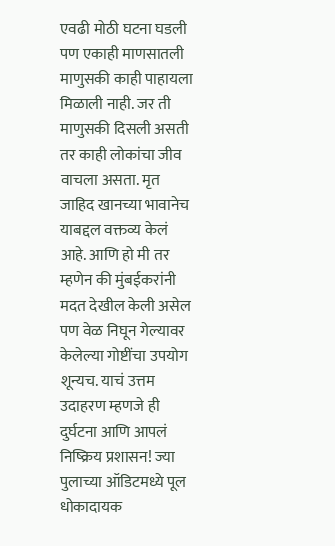एवढी मोठी घटना घडली पण एकाही माणसातली माणुसकी काही पाहायला मिळाली नाही. जर ती माणुसकी दिसली असती तर काही लोकांचा जीव वाचला असता. मृत जाहिद खानच्या भावानेच याबद्दल वक्तव्य केलं आहे. आणि हो मी तर म्हणेन की मुंबईकरांनी मदत देखील केली असेल पण वेळ निघून गेल्यावर केलेल्या गोष्टींचा उपयोग शून्यच. याचं उत्तम उदाहरण म्हणजे ही दुर्घटना आणि आपलं निष्क्रिय प्रशासन! ज्या पुलाच्या ऑडिटमध्ये पूल धोकादायक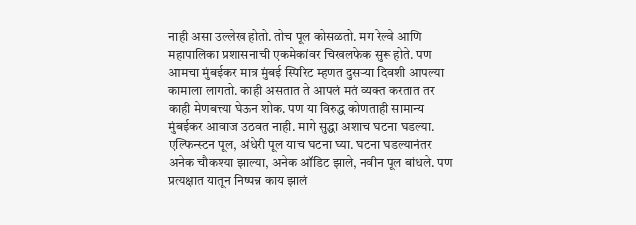नाही असा उल्लेख होतो. तोच पूल कोसळतो. मग रेल्वे आणि महापालिका प्रशासनाची एकमेकांवर चिखलफेक सुरू होते. पण आमचा मुंबईकर मात्र मुंबई स्पिरिट म्हणत दुसऱ्या दिवशी आपल्या कामाला लागतो. काही असतात ते आपलं मतं व्यक्त करतात तर काही मेणबत्त्या घेऊन शोक. पण या विरुद्ध कोणताही सामान्य मुंबईकर आवाज उठवत नाही. मागे सुद्धा अशाच घटना घडल्या. एल्फिन्स्टन पूल, अंधेरी पूल याच घटना घ्या. घटना घडल्यानंतर अनेक चौकश्या झाल्या, अनेक ऑडिट झाले, नवीन पूल बांधले. पण प्रत्यक्षात यातून निष्पन्न काय झालं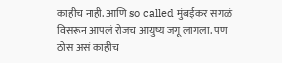काहीच नाही. आणि so called मुंबईकर सगळं विसरून आपलं रोजच आयुष्य जगू लागला. पण ठोस असं काहीच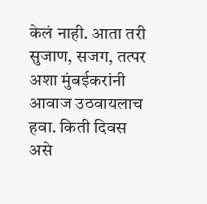केलं नाही. आता तरी सुजाण, सजग, तत्पर अशा मुंबईकरांनी आवाज उठवायलाच हवा. किती दिवस असे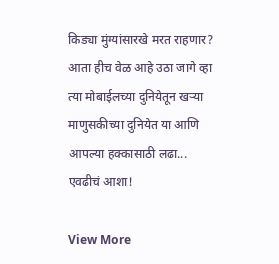किड्या मुंग्यांसारखे मरत राहणार? आता हीच वेळ आहे उठा जागे व्हा त्या मोबाईलच्या दुनियेतून खऱ्या माणुसकीच्या दुनियेत या आणि आपल्या हक्कासाठी लढा... एवढीचं आशा!

View More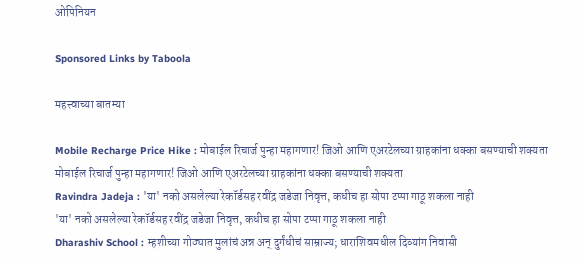ओपिनियन

Sponsored Links by Taboola

महत्त्वाच्या बातम्या

Mobile Recharge Price Hike : मोबाईल रिचार्ज पुन्हा महागणार! जिओ आणि एअरटेलच्या ग्राहकांना धक्का बसण्याची शक्यता
मोबाईल रिचार्ज पुन्हा महागणार! जिओ आणि एअरटेलच्या ग्राहकांना धक्का बसण्याची शक्यता
Ravindra Jadeja : 'या' नको असलेल्या रेकॉर्डसह रवींद्र जडेजा निवृत्त, कधीच हा सोपा टप्पा गाठू शकला नाही
'या' नको असलेल्या रेकॉर्डसह रवींद्र जडेजा निवृत्त, कधीच हा सोपा टप्पा गाठू शकला नाही
Dharashiv School : म्हशीच्या गोठ्यात मुलांचं अन्न अन् दुर्गंधीचं साम्राज्य; धाराशिवमधील दिव्यांग निवासी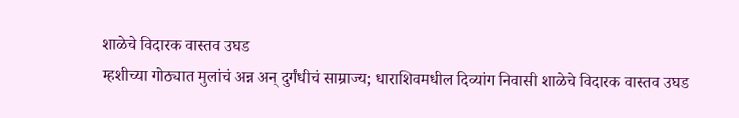शाळेचे विदारक वास्तव उघड
म्हशीच्या गोठ्यात मुलांचं अन्न अन् दुर्गंधीचं साम्राज्य; धाराशिवमधील दिव्यांग निवासी शाळेचे विदारक वास्तव उघड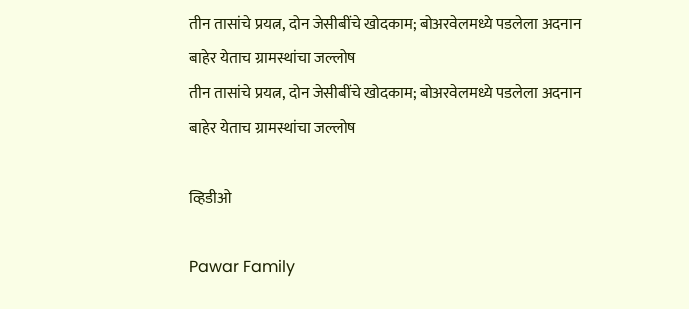तीन तासांचे प्रयत्न, दोन जेसीबींचे खोदकाम; बोअरवेलमध्ये पडलेला अदनान बाहेर येताच ग्रामस्थांचा जल्लोष
तीन तासांचे प्रयत्न, दोन जेसीबींचे खोदकाम; बोअरवेलमध्ये पडलेला अदनान बाहेर येताच ग्रामस्थांचा जल्लोष

व्हिडीओ

Pawar Family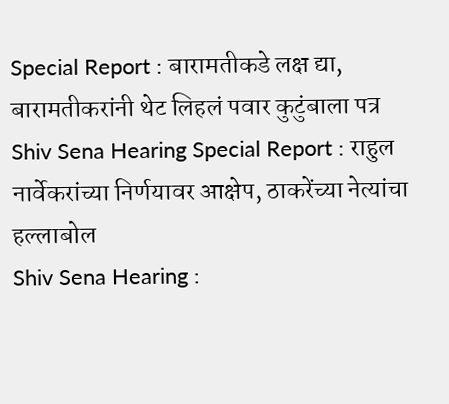Special Report : बारामतीकडे लक्ष द्या, बारामतीकरांनी थेट लिहलं पवार कुटुंबाला पत्र
Shiv Sena Hearing Special Report : राहुल नार्वेकरांच्या निर्णयावर आक्षेप, ठाकरेंच्या नेत्यांचा हल्लाबोल
Shiv Sena Hearing :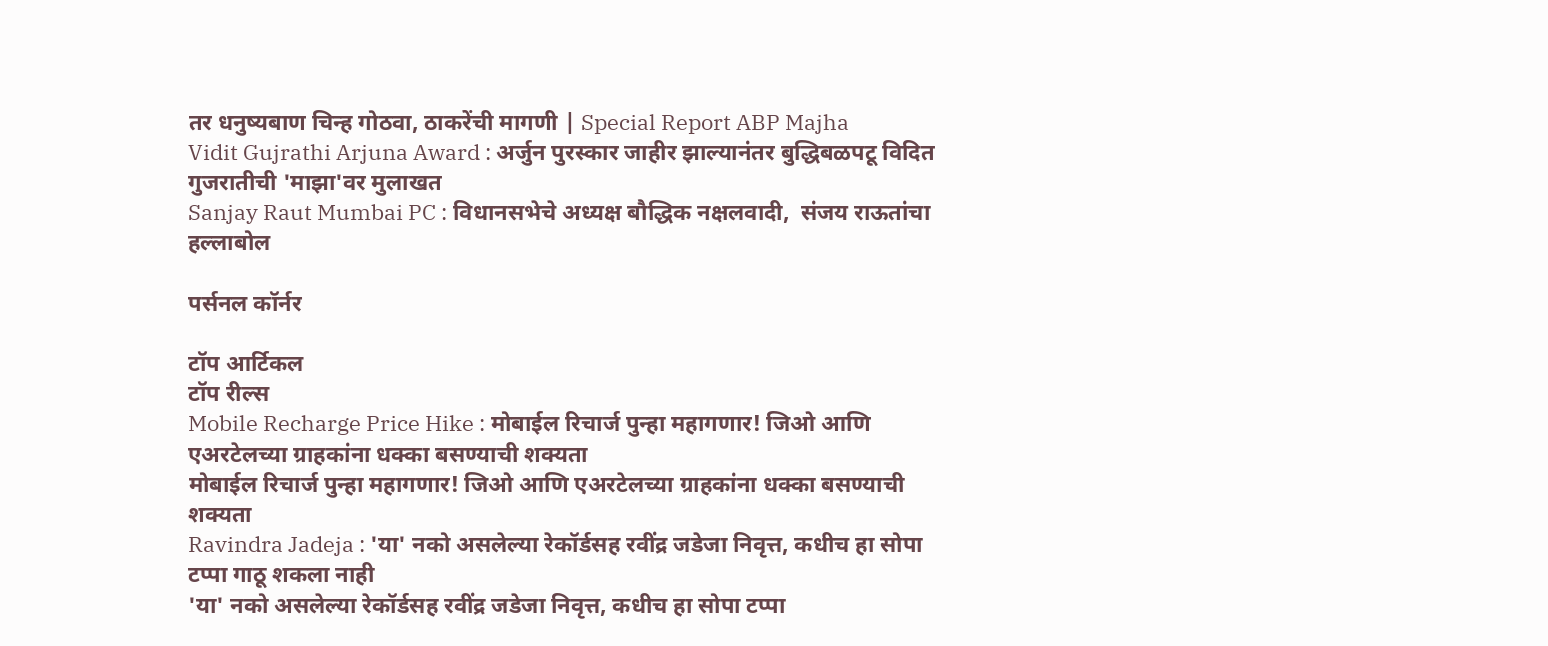तर धनुष्यबाण चिन्ह गोठवा, ठाकरेंची मागणी | Special Report ABP Majha
Vidit Gujrathi Arjuna Award : अर्जुन पुरस्कार जाहीर झाल्यानंतर बुद्धिबळपटू विदित गुजरातीची 'माझा'वर मुलाखत
Sanjay Raut Mumbai PC : विधानसभेचे अध्यक्ष बौद्धिक नक्षलवादी,  संजय राऊतांचा हल्लाबोल

पर्सनल कॉर्नर

टॉप आर्टिकल
टॉप रील्स
Mobile Recharge Price Hike : मोबाईल रिचार्ज पुन्हा महागणार! जिओ आणि एअरटेलच्या ग्राहकांना धक्का बसण्याची शक्यता
मोबाईल रिचार्ज पुन्हा महागणार! जिओ आणि एअरटेलच्या ग्राहकांना धक्का बसण्याची शक्यता
Ravindra Jadeja : 'या' नको असलेल्या रेकॉर्डसह रवींद्र जडेजा निवृत्त, कधीच हा सोपा टप्पा गाठू शकला नाही
'या' नको असलेल्या रेकॉर्डसह रवींद्र जडेजा निवृत्त, कधीच हा सोपा टप्पा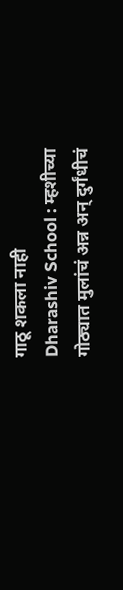गाठू शकला नाही
Dharashiv School : म्हशीच्या गोठ्यात मुलांचं अन्न अन् दुर्गंधीचं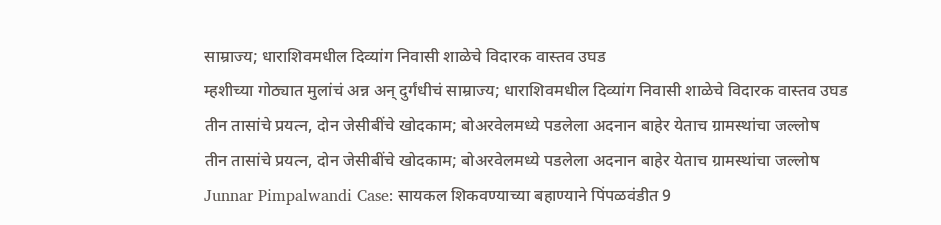साम्राज्य; धाराशिवमधील दिव्यांग निवासी शाळेचे विदारक वास्तव उघड
म्हशीच्या गोठ्यात मुलांचं अन्न अन् दुर्गंधीचं साम्राज्य; धाराशिवमधील दिव्यांग निवासी शाळेचे विदारक वास्तव उघड
तीन तासांचे प्रयत्न, दोन जेसीबींचे खोदकाम; बोअरवेलमध्ये पडलेला अदनान बाहेर येताच ग्रामस्थांचा जल्लोष
तीन तासांचे प्रयत्न, दोन जेसीबींचे खोदकाम; बोअरवेलमध्ये पडलेला अदनान बाहेर येताच ग्रामस्थांचा जल्लोष
Junnar Pimpalwandi Case: सायकल शिकवण्याच्या बहाण्याने पिंपळवंडीत 9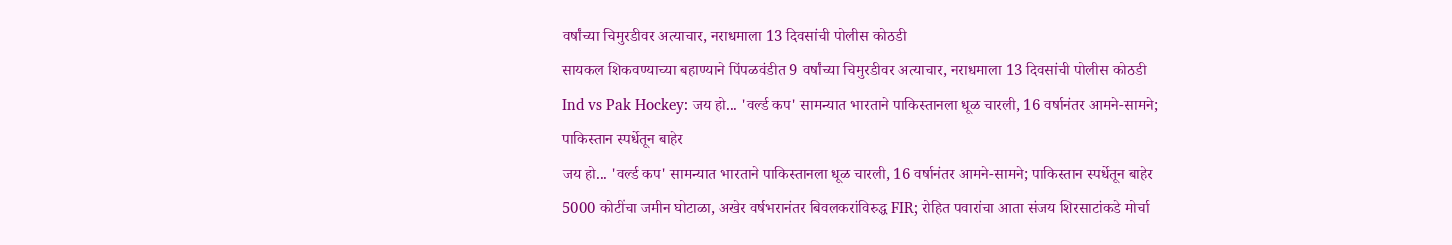वर्षांच्या चिमुरडीवर अत्याचार, नराधमाला 13 दिवसांची पोलीस कोठडी
सायकल शिकवण्याच्या बहाण्याने पिंपळवंडीत 9 वर्षांच्या चिमुरडीवर अत्याचार, नराधमाला 13 दिवसांची पोलीस कोठडी
Ind vs Pak Hockey: जय हो... 'वर्ल्ड कप' सामन्यात भारताने पाकिस्तानला धूळ चारली, 16 वर्षानंतर आमने-सामने; पाकिस्तान स्पर्धेतून बाहेर
जय हो... 'वर्ल्ड कप' सामन्यात भारताने पाकिस्तानला धूळ चारली, 16 वर्षानंतर आमने-सामने; पाकिस्तान स्पर्धेतून बाहेर
5000 कोटींचा जमीन घोटाळा, अखेर वर्षभरानंतर बिवलकरांविरुद्ध FIR; रोहित पवारांचा आता संजय शिरसाटांकडे मोर्चा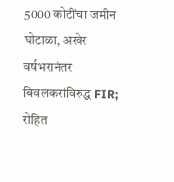5000 कोटींचा जमीन घोटाळा, अखेर वर्षभरानंतर बिवलकरांविरुद्ध FIR; रोहित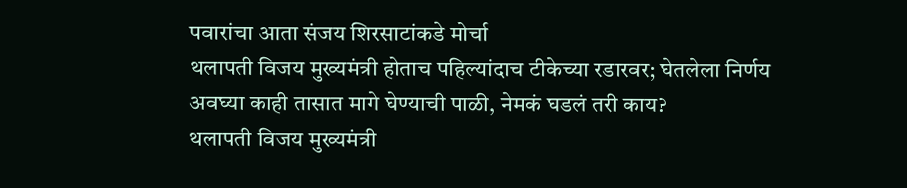पवारांचा आता संजय शिरसाटांकडे मोर्चा
थलापती विजय मुख्यमंत्री होताच पहिल्यांदाच टीकेच्या रडारवर; घेतलेला निर्णय अवघ्या काही तासात मागे घेण्याची पाळी, नेमकं घडलं तरी काय?
थलापती विजय मुख्यमंत्री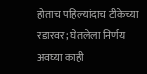होताच पहिल्यांदाच टीकेच्या रडारवर; घेतलेला निर्णय अवघ्या काही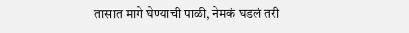तासात मागे घेण्याची पाळी, नेमकं घडलं तरी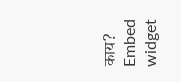काय?
Embed widget